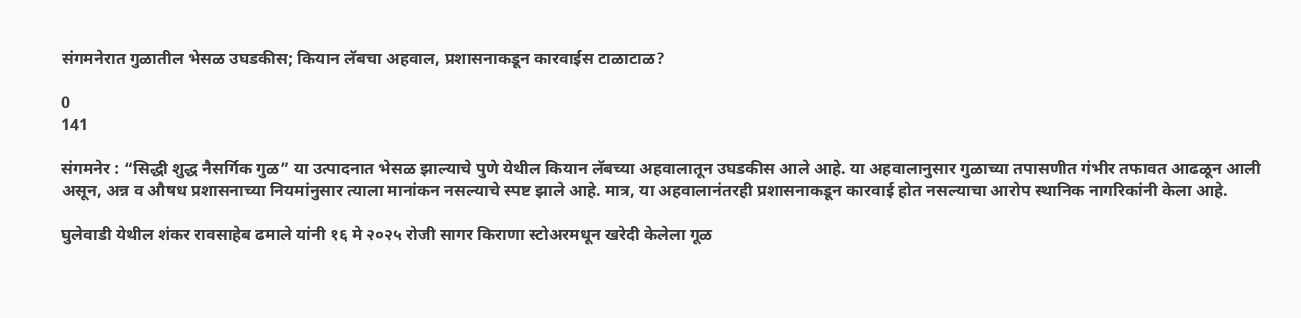संगमनेरात गुळातील भेसळ उघडकीस; कियान लॅबचा अहवाल, प्रशासनाकडून कारवाईस टाळाटाळ?

0
141

संगमनेर : “सिद्धी शुद्ध नैसर्गिक गुळ” या उत्पादनात भेसळ झाल्याचे पुणे येथील कियान लॅबच्या अहवालातून उघडकीस आले आहे. या अहवालानुसार गुळाच्या तपासणीत गंभीर तफावत आढळून आली असून, अन्न व औषध प्रशासनाच्या नियमांनुसार त्याला मानांकन नसल्याचे स्पष्ट झाले आहे. मात्र, या अहवालानंतरही प्रशासनाकडून कारवाई होत नसल्याचा आरोप स्थानिक नागरिकांनी केला आहे.

घुलेवाडी येथील शंकर रावसाहेब ढमाले यांनी १६ मे २०२५ रोजी सागर किराणा स्टोअरमधून खरेदी केलेला गूळ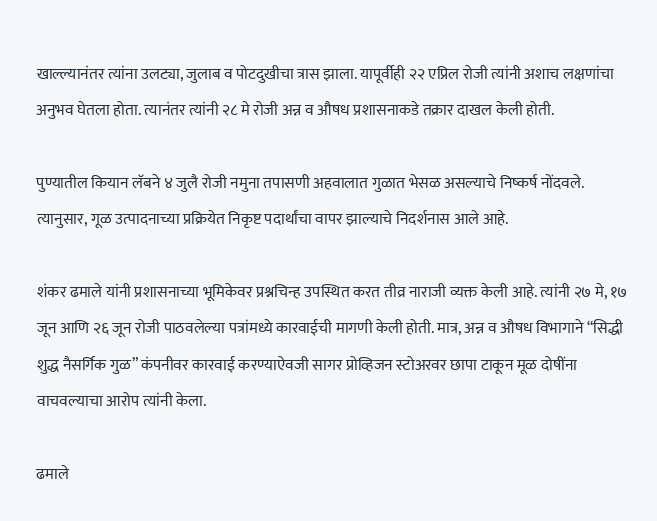खाल्ल्यानंतर त्यांना उलट्या, जुलाब व पोटदुखीचा त्रास झाला. यापूर्वीही २२ एप्रिल रोजी त्यांनी अशाच लक्षणांचा अनुभव घेतला होता. त्यानंतर त्यांनी २८ मे रोजी अन्न व औषध प्रशासनाकडे तक्रार दाखल केली होती.

पुण्यातील कियान लॅबने ४ जुलै रोजी नमुना तपासणी अहवालात गुळात भेसळ असल्याचे निष्कर्ष नोंदवले. त्यानुसार, गूळ उत्पादनाच्या प्रक्रियेत निकृष्ट पदार्थांचा वापर झाल्याचे निदर्शनास आले आहे.

शंकर ढमाले यांनी प्रशासनाच्या भूमिकेवर प्रश्नचिन्ह उपस्थित करत तीव्र नाराजी व्यक्त केली आहे. त्यांनी २७ मे, १७ जून आणि २६ जून रोजी पाठवलेल्या पत्रांमध्ये कारवाईची मागणी केली होती. मात्र, अन्न व औषध विभागाने “सिद्धी शुद्ध नैसर्गिक गुळ” कंपनीवर कारवाई करण्याऐवजी सागर प्रोव्हिजन स्टोअरवर छापा टाकून मूळ दोषींना वाचवल्याचा आरोप त्यांनी केला.

ढमाले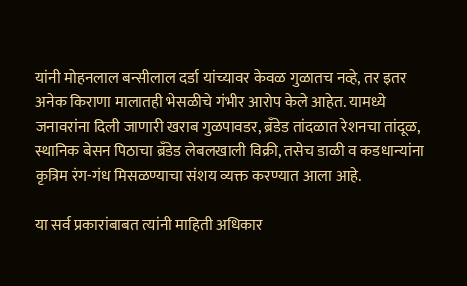यांनी मोहनलाल बन्सीलाल दर्डा यांच्यावर केवळ गुळातच नव्हे, तर इतर अनेक किराणा मालातही भेसळीचे गंभीर आरोप केले आहेत. यामध्ये जनावरांना दिली जाणारी खराब गुळपावडर, ब्रँडेड तांदळात रेशनचा तांदूळ, स्थानिक बेसन पिठाचा ब्रँडेड लेबलखाली विक्री, तसेच डाळी व कडधान्यांना कृत्रिम रंग-गंध मिसळण्याचा संशय व्यक्त करण्यात आला आहे.

या सर्व प्रकारांबाबत त्यांनी माहिती अधिकार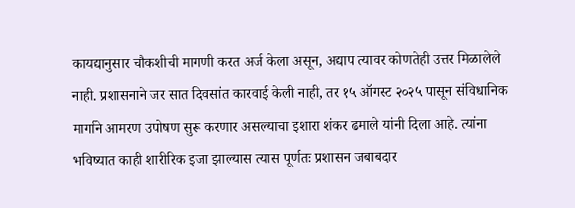कायद्यानुसार चौकशीची मागणी करत अर्ज केला असून, अद्याप त्यावर कोणतेही उत्तर मिळालेले नाही. प्रशासनाने जर सात दिवसांत कारवाई केली नाही, तर १५ ऑगस्ट २०२५ पासून संविधानिक मार्गाने आमरण उपोषण सुरू करणार असल्याचा इशारा शंकर ढमाले यांनी दिला आहे. त्यांना भविष्यात काही शारीरिक इजा झाल्यास त्यास पूर्णतः प्रशासन जबाबदार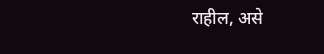राहील, असे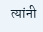त्यांनी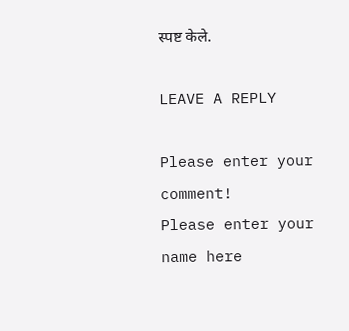स्पष्ट केले.

LEAVE A REPLY

Please enter your comment!
Please enter your name here